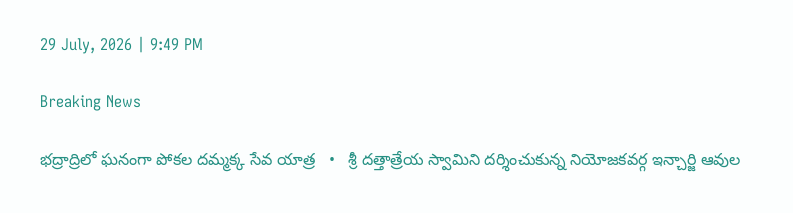29 July, 2026 | 9:49 PM

Breaking News

భద్రాద్రిలో ఘనంగా పోకల దమ్మక్క సేవ యాత్ర   •   శ్రీ దత్తాత్రేయ స్వామిని దర్శించుకున్న నియోజకవర్గ ఇన్చార్జి ఆవుల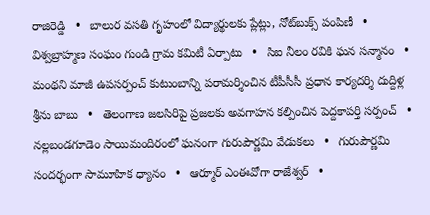రాజిరెడ్డి   •   బాలుర వసతి గృహంలో విద్యార్థులకు ప్లేట్లు, నోట్‌బుక్స్ పంపిణీ   •   విశ్వబ్రాహ్మణ సంఘం గుండి గ్రామ కమిటీ ఏర్పాటు   •   సిఐ నీలం రవికి ఘన సన్మానం   •   మంథని మాజీ ఉపసర్పంచ్ కుటుంబాన్ని పరామర్శించిన టీపీసీసీ ప్రధాన కార్యదర్శి దుద్దిళ్ల శ్రీను బాబు   •   తెలంగాణ జలసిరిపై ప్రజలకు అవగాహన కల్పించిన పెద్దకాపర్తి సర్పంచ్   •   నల్లబండగూడెం సాయిమందిరంలో ఘనంగా గురుపౌర్ణమి వేడుకలు   •   గురుపౌర్ణమి సందర్భంగా సామూహిక ధ్యానం   •   ఆర్మూర్ ఎంఈవోగా రాజేశ్వర్   •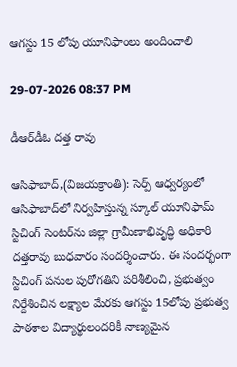ఆగస్టు 15 లోపు యూనిఫాంలు అందించాలి

29-07-2026 08:37 PM

డీఆర్‌డీఓ దత్త రావు

ఆసిఫాబాద్,(విజయక్రాంతి): సెర్ప్ ఆధ్వర్యంలో ఆసిఫాబాద్‌లో నిర్వహిస్తున్న స్కూల్ యూనిఫామ్ స్టిచింగ్ సెంటర్‌ను జిల్లా గ్రామీణాభివృద్ధి అధికారి దత్తరావు బుధవారం సందర్శించారు. ఈ సందర్భంగా స్టిచింగ్ పనుల పురోగతిని పరిశీలించి, ప్రభుత్వం నిర్దేశించిన లక్ష్యాల మేరకు ఆగస్టు 15లోపు ప్రభుత్వ పాఠశాల విద్యార్థులందరికీ నాణ్యమైన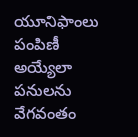యూనిఫాంలు పంపిణీ అయ్యేలా పనులను వేగవంతం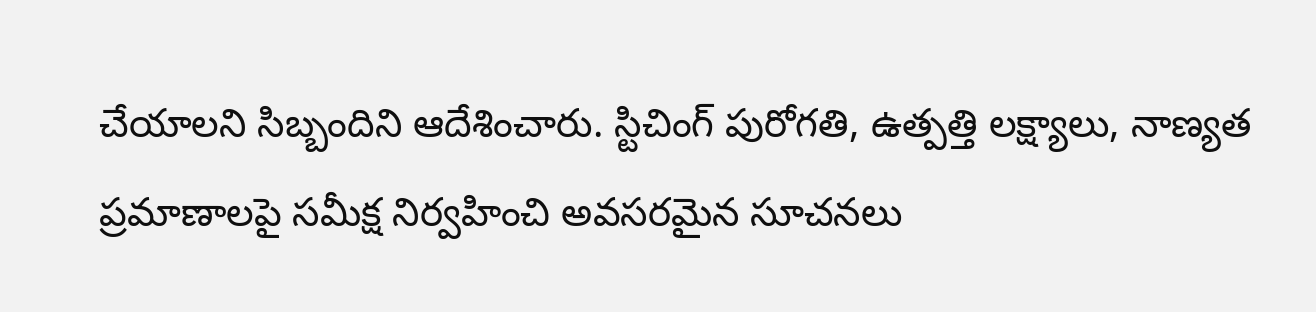చేయాలని సిబ్బందిని ఆదేశించారు. స్టిచింగ్ పురోగతి, ఉత్పత్తి లక్ష్యాలు, నాణ్యత ప్రమాణాలపై సమీక్ష నిర్వహించి అవసరమైన సూచనలు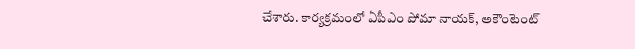చేశారు. కార్యక్రమంలో ఏపీఎం పోమా నాయక్, అకౌంటెంట్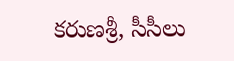కరుణశ్రీ, సీసీలు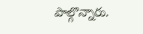పాల్గొన్నారు.